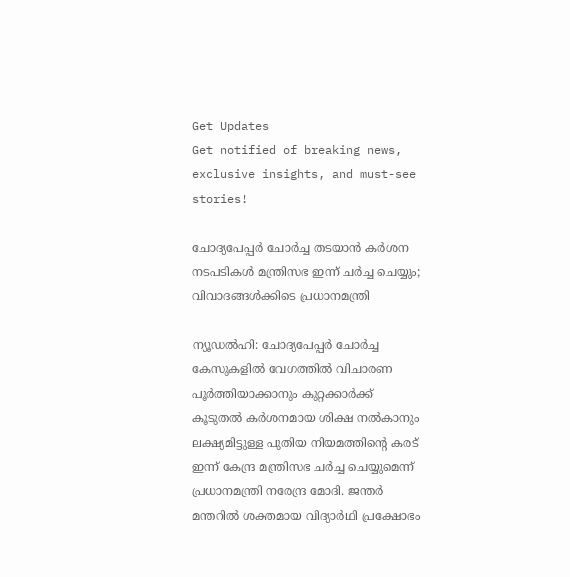Get Updates
Get notified of breaking news, exclusive insights, and must-see stories!

ചോദ്യപേപ്പർ ചോർച്ച തടയാൻ കർശന നടപടികൾ മന്ത്രിസഭ ഇന്ന് ചർച്ച ചെയ്യും; വിവാദങ്ങൾക്കിടെ പ്രധാനമന്ത്രി

ന്യൂഡൽഹി: ചോദ്യപേപ്പർ ചോർച്ച കേസുകളിൽ വേഗത്തിൽ വിചാരണ പൂർത്തിയാക്കാനും കുറ്റക്കാർക്ക് കൂടുതൽ കർശനമായ ശിക്ഷ നൽകാനും ലക്ഷ്യമിട്ടുള്ള പുതിയ നിയമത്തിന്റെ കരട് ഇന്ന് കേന്ദ്ര മന്ത്രിസഭ ചർച്ച ചെയ്യുമെന്ന് പ്രധാനമന്ത്രി നരേന്ദ്ര മോദി. ജന്തർ മന്തറിൽ ശക്തമായ വിദ്യാർഥി പ്രക്ഷോഭം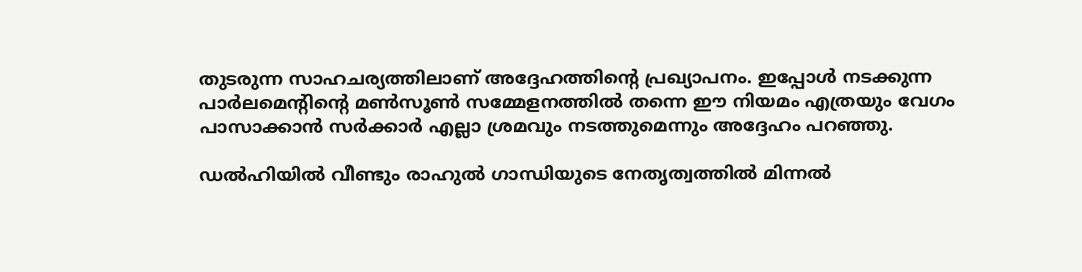തുടരുന്ന സാഹചര്യത്തിലാണ് അദ്ദേഹത്തിന്റെ പ്രഖ്യാപനം. ഇപ്പോൾ നടക്കുന്ന പാർലമെന്റിന്റെ മൺസൂൺ സമ്മേളനത്തിൽ തന്നെ ഈ നിയമം എത്രയും വേഗം പാസാക്കാൻ സർക്കാർ എല്ലാ ശ്രമവും നടത്തുമെന്നും അദ്ദേഹം പറഞ്ഞു.

ഡൽഹിയിൽ വീണ്ടും രാഹുൽ ഗാന്ധിയുടെ നേതൃത്വത്തിൽ മിന്നൽ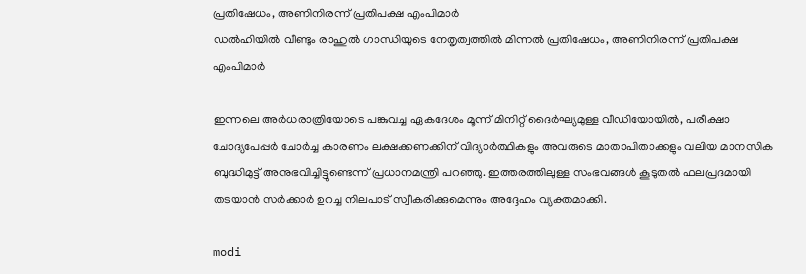പ്രതിഷേധം, അണിനിരന്ന് പ്രതിപക്ഷ എംപിമാർ
ഡൽഹിയിൽ വീണ്ടും രാഹുൽ ഗാന്ധിയുടെ നേതൃത്വത്തിൽ മിന്നൽ പ്രതിഷേധം, അണിനിരന്ന് പ്രതിപക്ഷ എംപിമാർ

ഇന്നലെ അർധരാത്രിയോടെ പങ്കുവച്ച ഏകദേശം മൂന്ന് മിനിറ്റ് ദൈർഘ്യമുള്ള വീഡിയോയിൽ, പരീക്ഷാ ചോദ്യപേപ്പർ ചോർച്ച കാരണം ലക്ഷക്കണക്കിന് വിദ്യാർത്ഥികളും അവരുടെ മാതാപിതാക്കളും വലിയ മാനസിക ബുദ്ധിമുട്ട് അനുഭവിച്ചിട്ടുണ്ടെന്ന് പ്രധാനമന്ത്രി പറഞ്ഞു. ഇത്തരത്തിലുള്ള സംഭവങ്ങൾ കൂടുതൽ ഫലപ്രദമായി തടയാൻ സർക്കാർ ഉറച്ച നിലപാട് സ്വീകരിക്കുമെന്നും അദ്ദേഹം വ്യക്തമാക്കി.

modi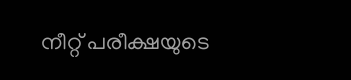നീറ്റ് പരീക്ഷയുടെ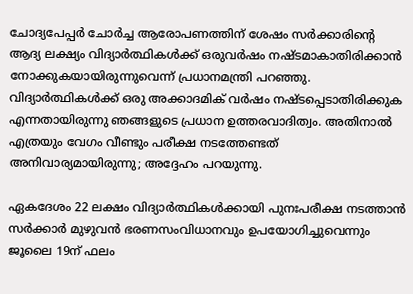ചോദ്യപേപ്പർ ചോർച്ച ആരോപണത്തിന് ശേഷം സർക്കാരിന്റെ ആദ്യ ലക്ഷ്യം വിദ്യാർത്ഥികൾക്ക് ഒരുവർഷം നഷ്‌ടമാകാതിരിക്കാൻ നോക്കുകയായിരുന്നുവെന്ന് പ്രധാനമന്ത്രി പറഞ്ഞു. വിദ്യാർത്ഥികൾക്ക് ഒരു അക്കാദമിക് വർഷം നഷ്‌ടപ്പെടാതിരിക്കുക എന്നതായിരുന്നു ഞങ്ങളുടെ പ്രധാന ഉത്തരവാദിത്വം. അതിനാൽ എത്രയും വേഗം വീണ്ടും പരീക്ഷ നടത്തേണ്ടത് അനിവാര്യമായിരുന്നു; അദ്ദേഹം പറയുന്നു.

ഏകദേശം 22 ലക്ഷം വിദ്യാർത്ഥികൾക്കായി പുനഃപരീക്ഷ നടത്താൻ സർക്കാർ മുഴുവൻ ഭരണസംവിധാനവും ഉപയോഗിച്ചുവെന്നും ജൂലൈ 19ന് ഫലം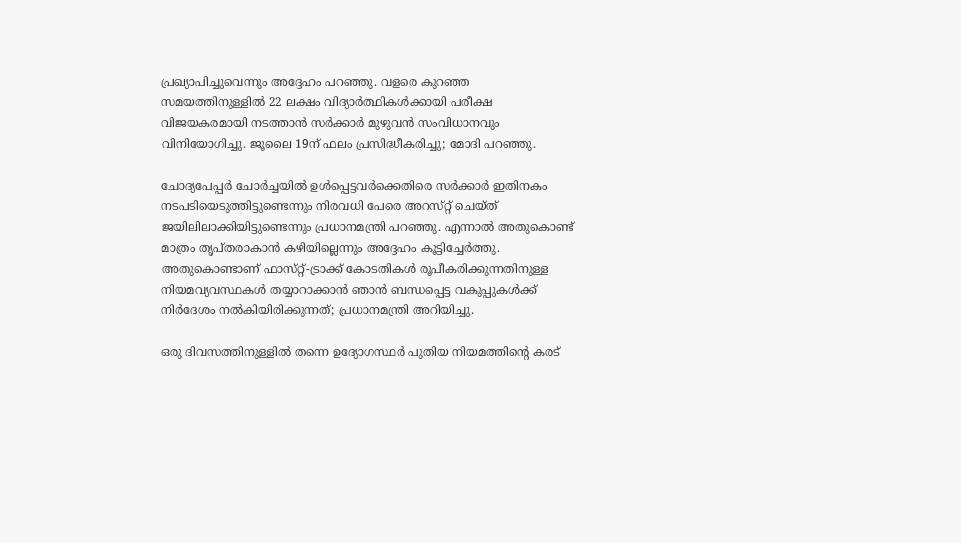പ്രഖ്യാപിച്ചുവെന്നും അദ്ദേഹം പറഞ്ഞു. വളരെ കുറഞ്ഞ സമയത്തിനുള്ളിൽ 22 ലക്ഷം വിദ്യാർത്ഥികൾക്കായി പരീക്ഷ വിജയകരമായി നടത്താൻ സർക്കാർ മുഴുവൻ സംവിധാനവും വിനിയോഗിച്ചു. ജൂലൈ 19ന് ഫലം പ്രസിദ്ധീകരിച്ചു; മോദി പറഞ്ഞു.

ചോദ്യപേപ്പർ ചോർച്ചയിൽ ഉൾപ്പെട്ടവർക്കെതിരെ സർക്കാർ ഇതിനകം നടപടിയെടുത്തിട്ടുണ്ടെന്നും നിരവധി പേരെ അറസ്‌റ്റ് ചെയ്‌ത് ജയിലിലാക്കിയിട്ടുണ്ടെന്നും പ്രധാനമന്ത്രി പറഞ്ഞു. എന്നാൽ അതുകൊണ്ട് മാത്രം തൃപ്‌തരാകാൻ കഴിയില്ലെന്നും അദ്ദേഹം കൂട്ടിച്ചേർത്തു. അതുകൊണ്ടാണ് ഫാസ്‌റ്റ്-ട്രാക്ക് കോടതികൾ രൂപീകരിക്കുന്നതിനുള്ള നിയമവ്യവസ്ഥകൾ തയ്യാറാക്കാൻ ഞാൻ ബന്ധപ്പെട്ട വകുപ്പുകൾക്ക് നിർദേശം നൽകിയിരിക്കുന്നത്; പ്രധാനമന്ത്രി അറിയിച്ചു.

ഒരു ദിവസത്തിനുള്ളിൽ തന്നെ ഉദ്യോഗസ്ഥർ പുതിയ നിയമത്തിന്റെ കരട്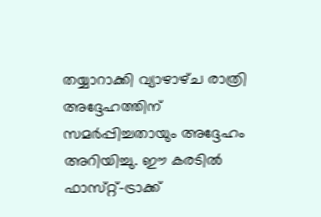തയ്യാറാക്കി വ്യാഴാഴ്‌ച രാത്രി അദ്ദേഹത്തിന് സമർപ്പിച്ചതായും അദ്ദേഹം അറിയിച്ചു. ഈ കരടിൽ ഫാസ്‌റ്റ്-ട്രാക്ക്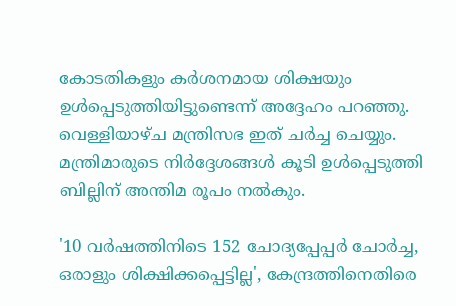കോടതികളും കർശനമായ ശിക്ഷയും ഉൾപ്പെടുത്തിയിട്ടുണ്ടെന്ന് അദ്ദേഹം പറഞ്ഞു. വെള്ളിയാഴ്‌ച മന്ത്രിസഭ ഇത് ചർച്ച ചെയ്യും. മന്ത്രിമാരുടെ നിർദ്ദേശങ്ങൾ കൂടി ഉൾപ്പെടുത്തി ബില്ലിന് അന്തിമ രൂപം നൽകും.

'10 വർഷത്തിനിടെ 152 ചോദ്യപ്പേപ്പർ ചോർച്ച, ഒരാളും ശിക്ഷിക്കപ്പെട്ടില്ല', കേന്ദ്രത്തിനെതിരെ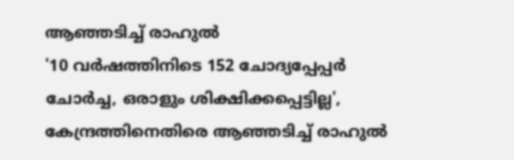ആഞ്ഞടിച്ച് രാഹുൽ
'10 വർഷത്തിനിടെ 152 ചോദ്യപ്പേപ്പർ ചോർച്ച, ഒരാളും ശിക്ഷിക്കപ്പെട്ടില്ല', കേന്ദ്രത്തിനെതിരെ ആഞ്ഞടിച്ച് രാഹുൽ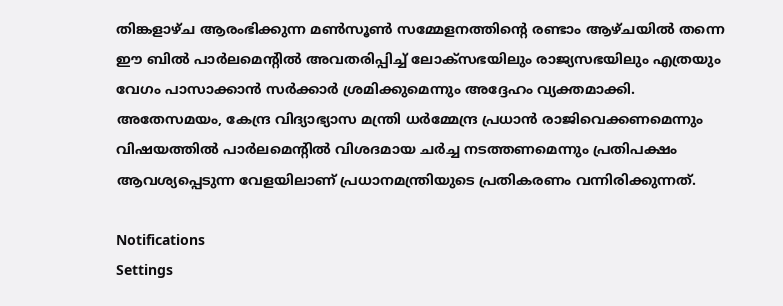തിങ്കളാഴ്‌ച ആരംഭിക്കുന്ന മൺസൂൺ സമ്മേളനത്തിന്റെ രണ്ടാം ആഴ്‌ചയിൽ തന്നെ ഈ ബിൽ പാർലമെന്റിൽ അവതരിപ്പിച്ച് ലോക്‌സഭയിലും രാജ്യസഭയിലും എത്രയും വേഗം പാസാക്കാൻ സർക്കാർ ശ്രമിക്കുമെന്നും അദ്ദേഹം വ്യക്തമാക്കി. അതേസമയം, കേന്ദ്ര വിദ്യാഭ്യാസ മന്ത്രി ധർമ്മേന്ദ്ര പ്രധാൻ രാജിവെക്കണമെന്നും വിഷയത്തിൽ പാർലമെന്റിൽ വിശദമായ ചർച്ച നടത്തണമെന്നും പ്രതിപക്ഷം ആവശ്യപ്പെടുന്ന വേളയിലാണ് പ്രധാനമന്ത്രിയുടെ പ്രതികരണം വന്നിരിക്കുന്നത്.

Notifications
Settings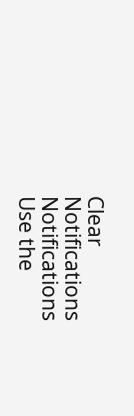Clear Notifications
Notifications
Use the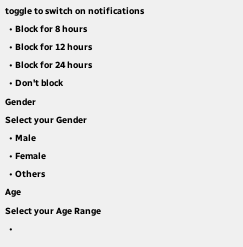toggle to switch on notifications
  • Block for 8 hours
  • Block for 12 hours
  • Block for 24 hours
  • Don't block
Gender
Select your Gender
  • Male
  • Female
  • Others
Age
Select your Age Range
  •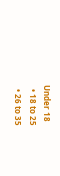Under 18
  • 18 to 25
  • 26 to 35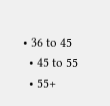• 36 to 45
  • 45 to 55
  • 55+